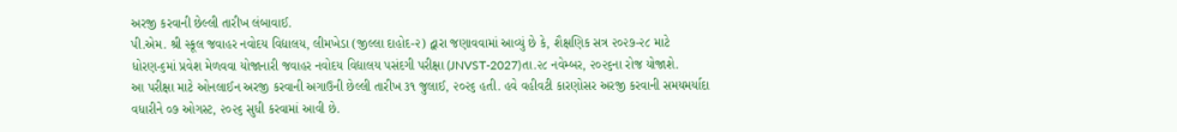અરજી કરવાની છેલ્લી તારીખ લંબાવાઈ.
પી.એમ. શ્રી સ્કૂલ જવાહર નવોદય વિદ્યાલય, લીમખેડા (જીલ્લા દાહોદ-૨) દ્વારા જણાવવામાં આવ્યું છે કે, શૈક્ષણિક સત્ર ૨૦૨૭-૨૮ માટે ધોરણ-૬માં પ્રવેશ મેળવવા યોજાનારી જવાહર નવોદય વિદ્યાલય પસંદગી પરીક્ષા (JNVST-2027)તા.૨૮ નવેમ્બર, ૨૦૨૬ના રોજ યોજાશે.
આ પરીક્ષા માટે ઓનલાઈન અરજી કરવાની અગાઉની છેલ્લી તારીખ ૩૧ જુલાઈ, ૨૦૨૬ હતી. હવે વહીવટી કારણોસર અરજી કરવાની સમયમર્યાદા વધારીને ૦૭ ઓગસ્ટ, ૨૦૨૬ સુધી કરવામાં આવી છે.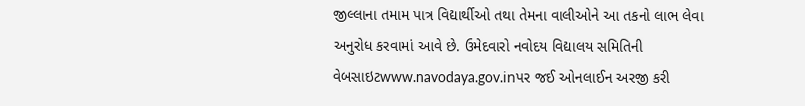જીલ્લાના તમામ પાત્ર વિદ્યાર્થીઓ તથા તેમના વાલીઓને આ તકનો લાભ લેવા અનુરોધ કરવામાં આવે છે. ઉમેદવારો નવોદય વિદ્યાલય સમિતિની વેબસાઇટwww.navodaya.gov.inપર જઈ ઓનલાઈન અરજી કરી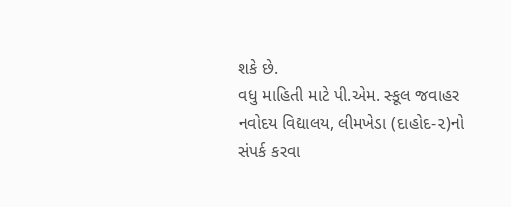શકે છે.
વધુ માહિતી માટે પી.એમ. સ્કૂલ જવાહર નવોદય વિદ્યાલય, લીમખેડા (દાહોદ-૨)નો સંપર્ક કરવા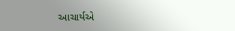આચાર્યએ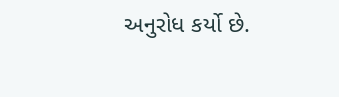અનુરોધ કર્યો છે.